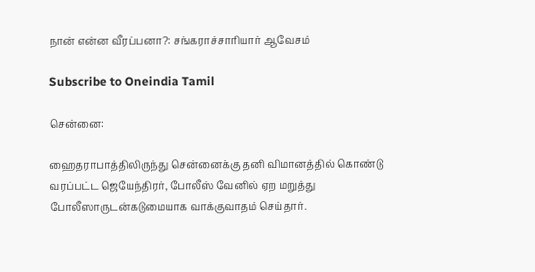நான் என்ன வீரப்பனா?: சங்கராச்சாரியார் ஆவேசம்

Subscribe to Oneindia Tamil

சென்னை:

ஹைதராபாத்திலிருந்து சென்னைக்கு தனி விமானத்தில் கொண்டு வரப்பட்ட ஜெயேந்திரர், போலீஸ் வேனில் ஏற மறுத்து போலீஸாருடன்கடுமையாக வாக்குவாதம் செய்தார்.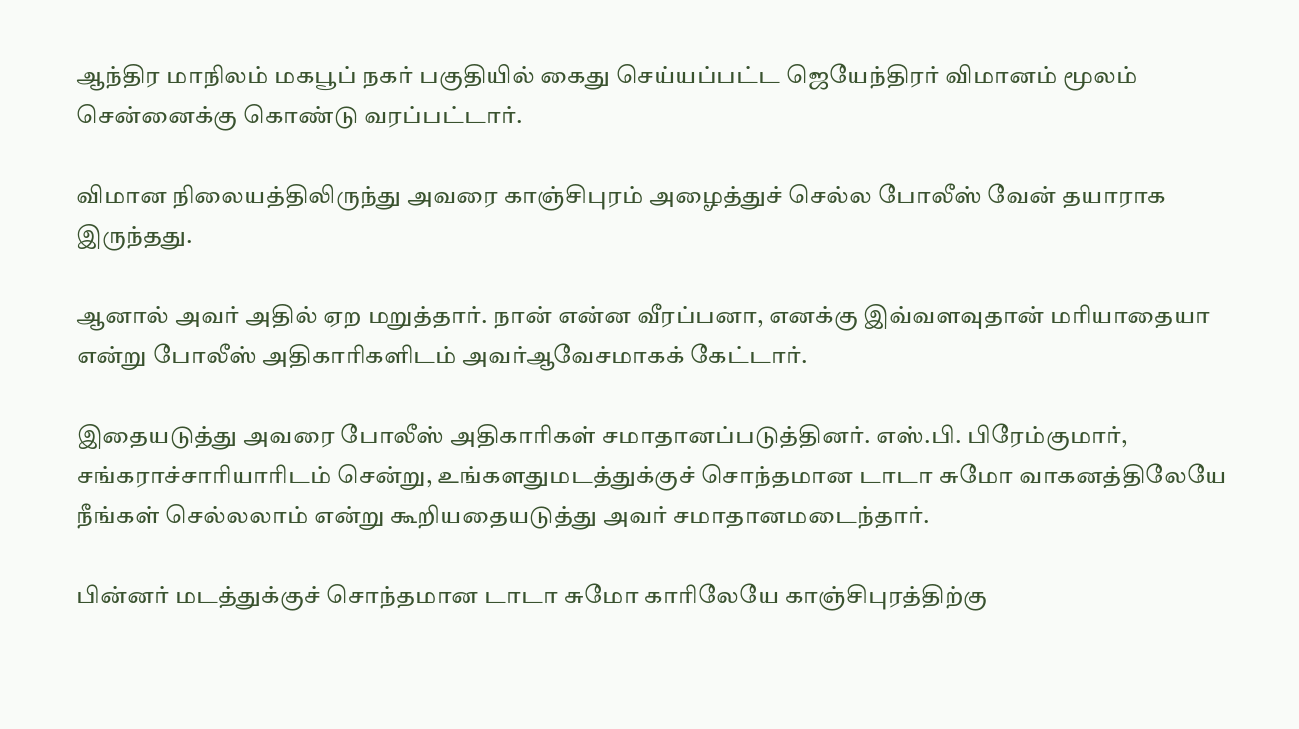ஆந்திர மாநிலம் மகபூப் நகர் பகுதியில் கைது செய்யப்பட்ட ஜெயேந்திரர் விமானம் மூலம் சென்னைக்கு கொண்டு வரப்பட்டார்.

விமான நிலையத்திலிருந்து அவரை காஞ்சிபுரம் அழைத்துச் செல்ல போலீஸ் வேன் தயாராக இருந்தது.

ஆனால் அவர் அதில் ஏற மறுத்தார். நான் என்ன வீரப்பனா, எனக்கு இவ்வளவுதான் மரியாதையா என்று போலீஸ் அதிகாரிகளிடம் அவர்ஆவேசமாகக் கேட்டார்.

இதையடுத்து அவரை போலீஸ் அதிகாரிகள் சமாதானப்படுத்தினர். எஸ்.பி. பிரேம்குமார், சங்கராச்சாரியாரிடம் சென்று, உங்களதுமடத்துக்குச் சொந்தமான டாடா சுமோ வாகனத்திலேயே நீங்கள் செல்லலாம் என்று கூறியதையடுத்து அவர் சமாதானமடைந்தார்.

பின்னர் மடத்துக்குச் சொந்தமான டாடா சுமோ காரிலேயே காஞ்சிபுரத்திற்கு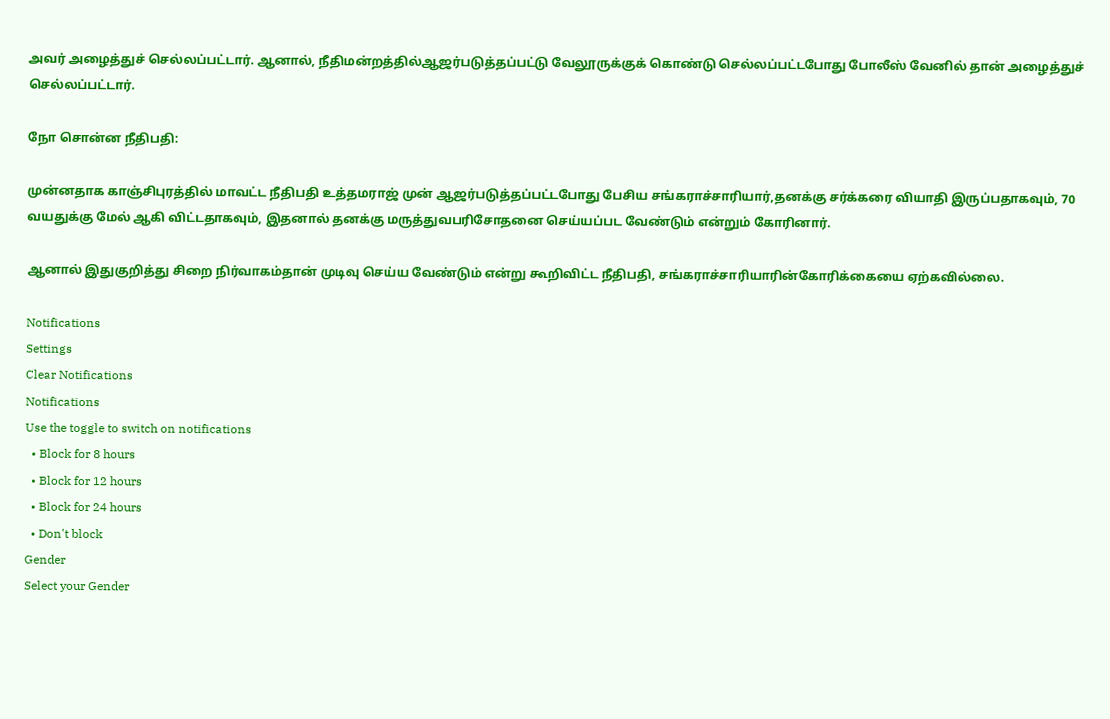அவர் அழைத்துச் செல்லப்பட்டார். ஆனால், நீதிமன்றத்தில்ஆஜர்படுத்தப்பட்டு வேலூருக்குக் கொண்டு செல்லப்பட்டபோது போலீஸ் வேனில் தான் அழைத்துச் செல்லப்பட்டார்.

நோ சொன்ன நீதிபதி:

முன்னதாக காஞ்சிபுரத்தில் மாவட்ட நீதிபதி உத்தமராஜ் முன் ஆஜர்படுத்தப்பட்டபோது பேசிய சங்கராச்சாரியார்,தனக்கு சர்க்கரை வியாதி இருப்பதாகவும், 70 வயதுக்கு மேல் ஆகி விட்டதாகவும், இதனால் தனக்கு மருத்துவபரிசோதனை செய்யப்பட வேண்டும் என்றும் கோரினார்.

ஆனால் இதுகுறித்து சிறை நிர்வாகம்தான் முடிவு செய்ய வேண்டும் என்று கூறிவிட்ட நீதிபதி, சங்கராச்சாரியாரின்கோரிக்கையை ஏற்கவில்லை.

Notifications
Settings
Clear Notifications
Notifications
Use the toggle to switch on notifications
  • Block for 8 hours
  • Block for 12 hours
  • Block for 24 hours
  • Don't block
Gender
Select your Gender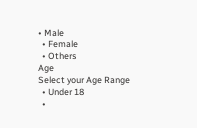• Male
  • Female
  • Others
Age
Select your Age Range
  • Under 18
  •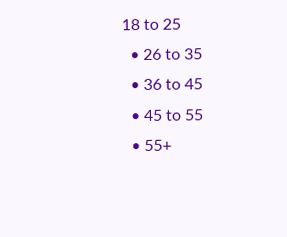18 to 25
  • 26 to 35
  • 36 to 45
  • 45 to 55
  • 55+